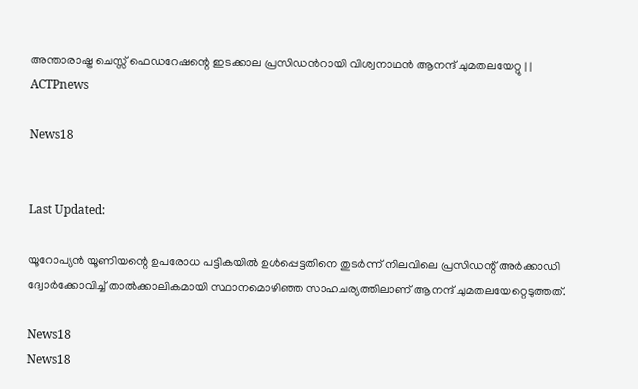അന്താരാഷ്ട്ര ചെസ്സ് ഫെഡറേഷന്റെ ഇടക്കാല പ്രസിഡന്‍റായി വിശ്വനാഥൻ ആനന്ദ് ചുമതലയേറ്റു | | ACTPnews

News18


Last Updated:

യൂറോപ്യൻ യൂണിയന്റെ ഉപരോധ പട്ടികയിൽ ഉൾപ്പെട്ടതിനെ തുടർന്ന് നിലവിലെ പ്രസിഡന്റ് അർക്കാഡി ദ്വോർക്കോവിച്ച് താൽക്കാലികമായി സ്ഥാനമൊഴിഞ്ഞ സാഹചര്യത്തിലാണ് ആനന്ദ് ചുമതലയേറ്റെടുത്തത്.

News18
News18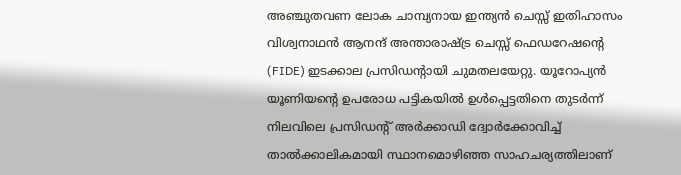അഞ്ചുതവണ ലോക ചാമ്പ്യനായ ഇന്ത്യൻ ചെസ്സ് ഇതിഹാസം വിശ്വനാഥൻ ആനന്ദ് അന്താരാഷ്ട്ര ചെസ്സ് ഫെഡറേഷന്റെ (FIDE) ഇടക്കാല പ്രസിഡന്റായി ചുമതലയേറ്റു. യൂറോപ്യൻ യൂണിയന്റെ ഉപരോധ പട്ടികയിൽ ഉൾപ്പെട്ടതിനെ തുടർന്ന് നിലവിലെ പ്രസിഡന്റ് അർക്കാഡി ദ്വോർക്കോവിച്ച് താൽക്കാലികമായി സ്ഥാനമൊഴിഞ്ഞ സാഹചര്യത്തിലാണ്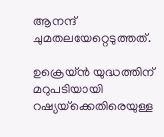ആനന്ദ് ചുമതലയേറ്റെടുത്തത്.

ഉക്രെയ്ൻ യുദ്ധത്തിന് മറുപടിയായി റഷ്യയ്‌ക്കെതിരെയുള്ള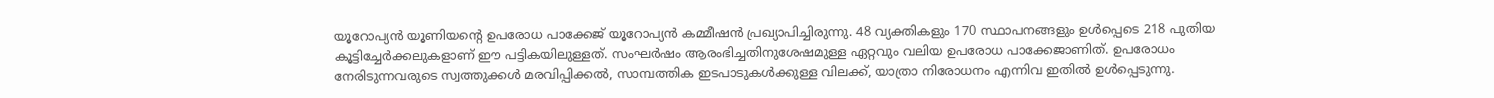യൂറോപ്യൻ യൂണിയന്റെ ഉപരോധ പാക്കേജ് യൂറോപ്യൻ കമ്മീഷൻ പ്രഖ്യാപിച്ചിരുന്നു. 48 വ്യക്തികളും 170 സ്ഥാപനങ്ങളും ഉൾപ്പെടെ 218 പുതിയ കൂട്ടിച്ചേർക്കലുകളാണ് ഈ പട്ടികയിലുള്ളത്. സംഘർഷം ആരംഭിച്ചതിനുശേഷമുള്ള ഏറ്റവും വലിയ ഉപരോധ പാക്കേജാണിത്. ഉപരോധം നേരിടുന്നവരുടെ സ്വത്തുക്കൾ മരവിപ്പിക്കൽ, സാമ്പത്തിക ഇടപാടുകൾക്കുള്ള വിലക്ക്, യാത്രാ നിരോധനം എന്നിവ ഇതിൽ ഉൾപ്പെടുന്നു.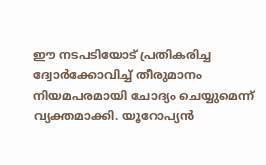ഈ നടപടിയോട് പ്രതികരിച്ച ദ്വോർക്കോവിച്ച് തീരുമാനം നിയമപരമായി ചോദ്യം ചെയ്യുമെന്ന് വ്യക്തമാക്കി. യൂറോപ്യൻ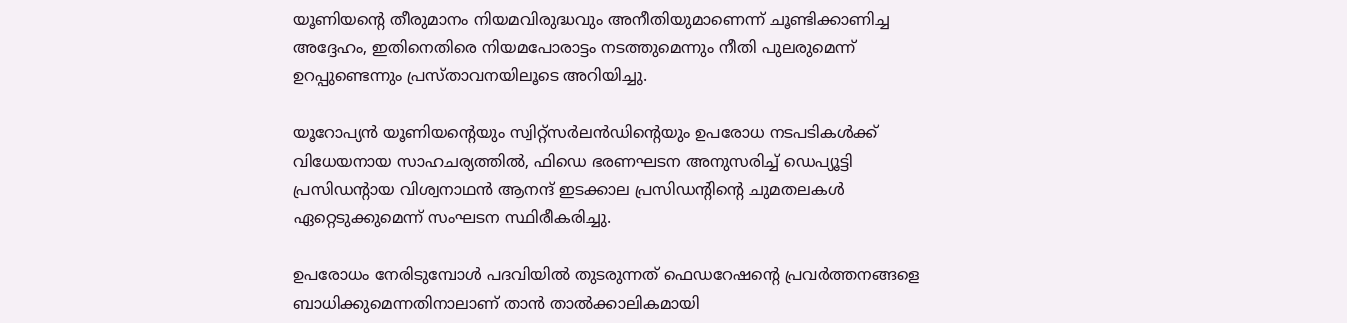യൂണിയന്റെ തീരുമാനം നിയമവിരുദ്ധവും അനീതിയുമാണെന്ന് ചൂണ്ടിക്കാണിച്ച അദ്ദേഹം, ഇതിനെതിരെ നിയമപോരാട്ടം നടത്തുമെന്നും നീതി പുലരുമെന്ന് ഉറപ്പുണ്ടെന്നും പ്രസ്താവനയിലൂടെ അറിയിച്ചു.

യൂറോപ്യൻ യൂണിയന്റെയും സ്വിറ്റ്സർലൻഡിന്റെയും ഉപരോധ നടപടികൾക്ക് വിധേയനായ സാഹചര്യത്തിൽ, ഫിഡെ ഭരണഘടന അനുസരിച്ച് ഡെപ്യൂട്ടി പ്രസിഡന്റായ വിശ്വനാഥൻ ആനന്ദ് ഇടക്കാല പ്രസിഡന്റിന്റെ ചുമതലകൾ ഏറ്റെടുക്കുമെന്ന് സംഘടന സ്ഥിരീകരിച്ചു.

ഉപരോധം നേരിടുമ്പോൾ പദവിയിൽ തുടരുന്നത് ഫെഡറേഷന്റെ പ്രവർത്തനങ്ങളെ ബാധിക്കുമെന്നതിനാലാണ് താൻ താൽക്കാലികമായി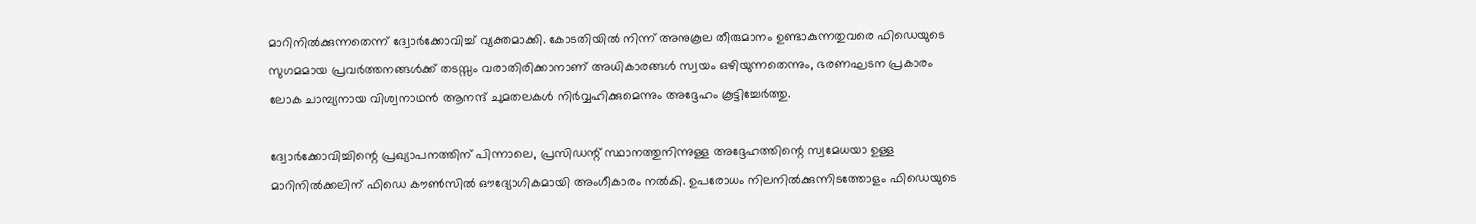മാറിനിൽക്കുന്നതെന്ന് ദ്വോർക്കോവിച്ച് വ്യക്തമാക്കി. കോടതിയിൽ നിന്ന് അനുകൂല തീരുമാനം ഉണ്ടാകുന്നതുവരെ ഫിഡെയുടെ സുഗമമായ പ്രവർത്തനങ്ങൾക്ക് തടസ്സം വരാതിരിക്കാനാണ് അധികാരങ്ങൾ സ്വയം ഒഴിയുന്നതെന്നും, ഭരണഘടന പ്രകാരം ലോക ചാമ്പ്യനായ വിശ്വനാഥൻ ആനന്ദ് ചുമതലകൾ നിർവ്വഹിക്കുമെന്നും അദ്ദേഹം കൂട്ടിച്ചേർത്തു.

ദ്വോർക്കോവിച്ചിന്റെ പ്രഖ്യാപനത്തിന് പിന്നാലെ, പ്രസിഡന്റ് സ്ഥാനത്തുനിന്നുള്ള അദ്ദേഹത്തിന്റെ സ്വമേധയാ ഉള്ള മാറിനിൽക്കലിന് ഫിഡെ കൗൺസിൽ ഔദ്യോഗികമായി അംഗീകാരം നൽകി. ഉപരോധം നിലനിൽക്കുന്നിടത്തോളം ഫിഡെയുടെ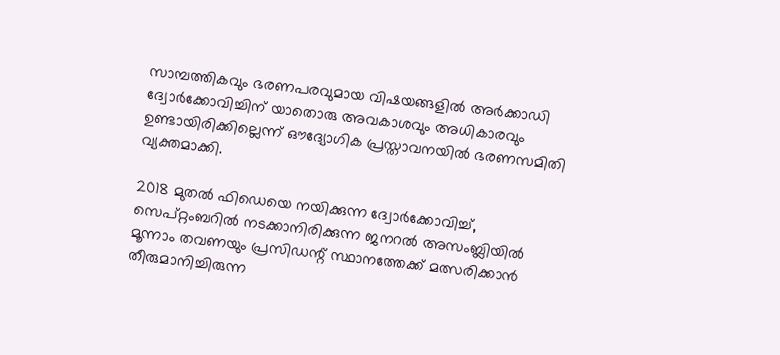സാമ്പത്തികവും ഭരണപരവുമായ വിഷയങ്ങളിൽ അർക്കാഡി ദ്വോർക്കോവിച്ചിന് യാതൊരു അവകാശവും അധികാരവും ഉണ്ടായിരിക്കില്ലെന്ന് ഔദ്യോഗിക പ്രസ്താവനയിൽ ഭരണസമിതി വ്യക്തമാക്കി.

2018 മുതൽ ഫിഡെയെ നയിക്കുന്ന ദ്വോർക്കോവിച്ച്, സെപ്റ്റംബറിൽ നടക്കാനിരിക്കുന്ന ജനറൽ അസംബ്ലിയിൽ മൂന്നാം തവണയും പ്രസിഡന്റ് സ്ഥാനത്തേക്ക് മത്സരിക്കാൻ തീരുമാനിച്ചിരുന്ന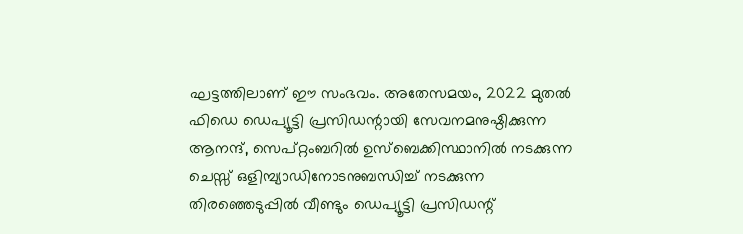ഘട്ടത്തിലാണ് ഈ സംഭവം. അതേസമയം, 2022 മുതൽ ഫിഡെ ഡെപ്യൂട്ടി പ്രസിഡന്റായി സേവനമനുഷ്ഠിക്കുന്ന ആനന്ദ്, സെപ്റ്റംബറിൽ ഉസ്ബെക്കിസ്ഥാനിൽ നടക്കുന്ന ചെസ്സ് ഒളിമ്പ്യാഡിനോടനുബന്ധിച്ച് നടക്കുന്ന തിരഞ്ഞെടുപ്പിൽ വീണ്ടും ഡെപ്യൂട്ടി പ്രസിഡന്റ്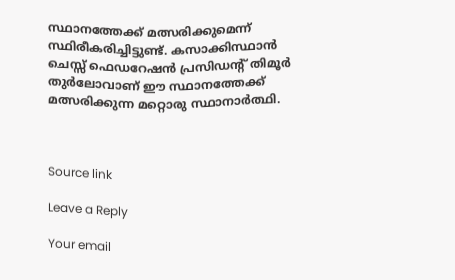സ്ഥാനത്തേക്ക് മത്സരിക്കുമെന്ന് സ്ഥിരീകരിച്ചിട്ടുണ്ട്. കസാക്കിസ്ഥാൻ ചെസ്സ് ഫെഡറേഷൻ പ്രസിഡന്റ് തിമൂർ തുർലോവാണ് ഈ സ്ഥാനത്തേക്ക് മത്സരിക്കുന്ന മറ്റൊരു സ്ഥാനാർത്ഥി.



Source link

Leave a Reply

Your email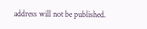address will not be published.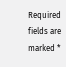Required fields are marked *